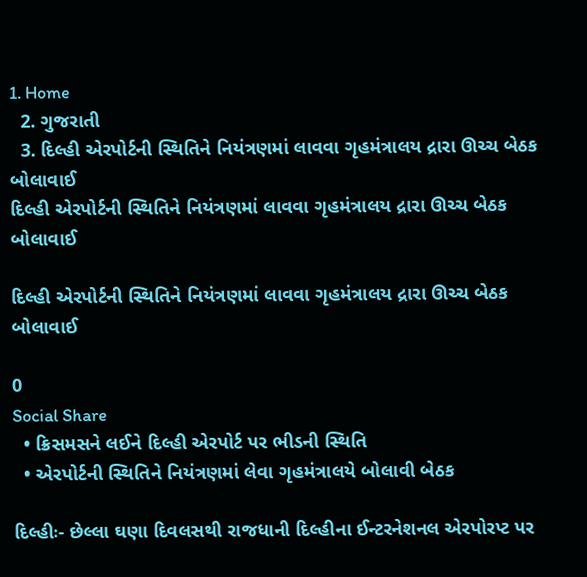1. Home
  2. ગુજરાતી
  3. દિલ્હી એરપોર્ટની સ્થિતિને નિયંત્રણમાં લાવવા ગૃહમંત્રાલય દ્રારા ઊચ્ચ બેઠક બોલાવાઈ
દિલ્હી એરપોર્ટની સ્થિતિને નિયંત્રણમાં લાવવા ગૃહમંત્રાલય દ્રારા ઊચ્ચ બેઠક બોલાવાઈ

દિલ્હી એરપોર્ટની સ્થિતિને નિયંત્રણમાં લાવવા ગૃહમંત્રાલય દ્રારા ઊચ્ચ બેઠક બોલાવાઈ

0
Social Share
  • ક્રિસમસને લઈને દિલ્હી એરપોર્ટ પર ભીડની સ્થિતિ
  • એરપોર્ટની સ્થિતિને નિયંત્રણમાં લેવા ગૃહમંત્રાલયે બોલાવી બેઠક

દિલ્હીઃ- છેલ્લા ઘણા દિવલસથી રાજધાની દિલ્હીના ઈન્ટરનેશનલ એરપોરપ્ટ પર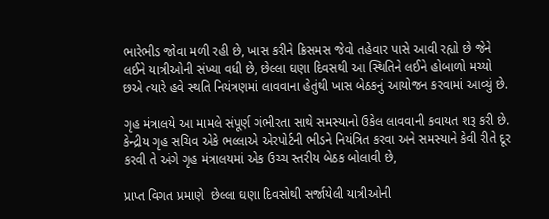ભારેભીડ જોવા મળી રહી છે, ખાસ કરીને ક્રિસમસ જેવો તહેવાર પાસે આવી રહ્યો છે જેને લઈને યાત્રીઓની સંખ્યા વધી છે, છેલ્લા ઘણા દિવસથી આ સ્થિતિને લઈને હોબાળો મચ્યો છએ ત્યારે હવે સ્થતિ નિયંત્રણમાં લાવવાના હેતુંથી ખાસ બેઠકનું આયોજન કરવામાં આવ્યું છે.

ગૃહ મંત્રાલયે આ મામલે સંપૂર્ણ ગંભીરતા સાથે સમસ્યાનો ઉકેલ લાવવાની કવાયત શરૂ કરી છે. કેન્દ્રીય ગૃહ સચિવ એકે ભલ્લાએ એરપોર્ટની ભીડને નિયંત્રિત કરવા અને સમસ્યાને કેવી રીતે દૂર કરવી તે અંગે ગૃહ મંત્રાલયમાં એક ઉચ્ચ સ્તરીય બેઠક બોલાવી છે,

પ્રાપ્ત વિગત પ્રમાણે  છેલ્લા ઘણા દિવસોથી સર્જાયેલી યાત્રીઓની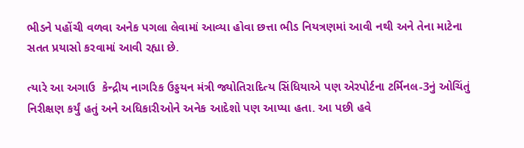ભીડને પહોંચી વળવા અનેક પગલા લેવામાં આવ્યા હોવા છત્તા ભીડ નિયત્રણમાં આવી નથી અને તેના માટેના સતત પ્રયાસો કરવામાં આવી રહ્યા છે.

ત્યારે આ અગાઉ  કેન્દ્રીય નાગરિક ઉડ્ડયન મંત્રી જ્યોતિરાદિત્ય સિંધિયાએ પણ એરપોર્ટના ટર્મિનલ-3નું ઓચિંતું નિરીક્ષણ કર્યું હતું અને અધિકારીઓને અનેક આદેશો પણ આપ્યા હતા. આ પછી હવે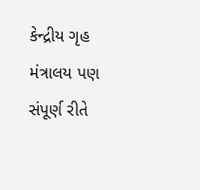કેન્દ્રીય ગૃહ મંત્રાલય પણ સંપૂર્ણ રીતે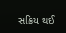સક્રિય થઈ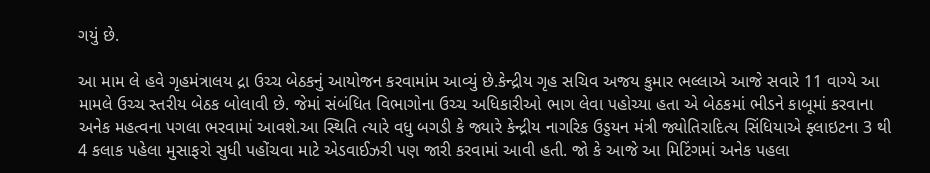ગયું છે.

આ મામ લે હવે ગૃહમંત્રાલય દ્રા ઉચ્ચ બેઠકનું આયોજન કરવામાંમ આવ્યું છે.કેન્દ્રીય ગૃહ સચિવ અજય કુમાર ભલ્લાએ આજે સવારે 11 વાગ્યે આ મામલે ઉચ્ચ સ્તરીય બેઠક બોલાવી છે. જેમાં સંબંધિત વિભાગોના ઉચ્ચ અધિકારીઓ ભાગ લેવા પહોચ્યા હતા એ બેઠકમાં ભીડને કાબૂમાં કરવાના અનેક મહત્વના પગલા ભરવામાં આવશે.આ સ્થિતિ ત્યારે વધુ બગડી કે જ્યારે કેન્દ્રીય નાગરિક ઉડ્ડયન મંત્રી જ્યોતિરાદિત્ય સિંધિયાએ ફ્લાઇટના 3 થી 4 કલાક પહેલા મુસાફરો સુધી પહોંચવા માટે એડવાઈઝરી પણ જારી કરવામાં આવી હતી. જો કે આજે આ મિટિંગમાં અનેક પહલા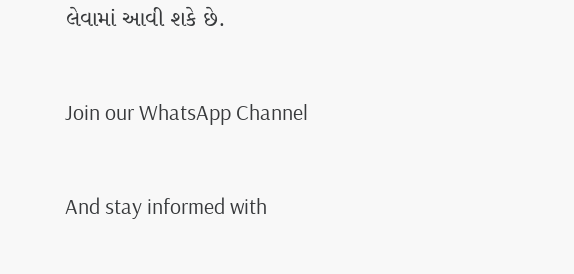લેવામાં આવી શકે છે.

Join our WhatsApp Channel

And stay informed with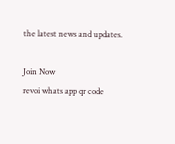the latest news and updates.

Join Now
revoi whats app qr code